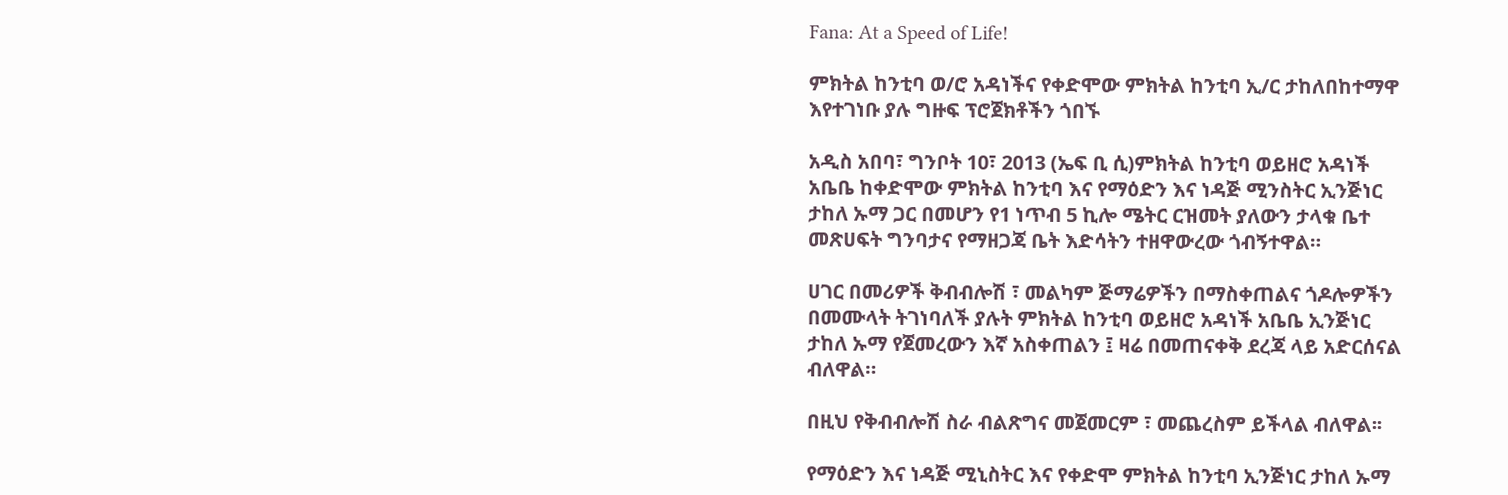Fana: At a Speed of Life!

ምክትል ከንቲባ ወ/ሮ አዳነችና የቀድሞው ምክትል ከንቲባ ኢ/ር ታከለበከተማዋ እየተገነቡ ያሉ ግዙፍ ፕሮጀክቶችን ጎበኙ

አዲስ አበባ፣ ግንቦት 10፣ 2013 (ኤፍ ቢ ሲ)ምክትል ከንቲባ ወይዘሮ አዳነች አቤቤ ከቀድሞው ምክትል ከንቲባ እና የማዕድን እና ነዳጅ ሚንስትር ኢንጅነር ታከለ ኡማ ጋር በመሆን የ1 ነጥብ 5 ኪሎ ሜትር ርዝመት ያለውን ታላቁ ቤተ መጽሀፍት ግንባታና የማዘጋጃ ቤት እድሳትን ተዘዋውረው ጎብኝተዋል።

ሀገር በመሪዎች ቅብብሎሽ ፣ መልካም ጅማሬዎችን በማስቀጠልና ጎዶሎዎችን በመሙላት ትገነባለች ያሉት ምክትል ከንቲባ ወይዘሮ አዳነች አቤቤ ኢንጅነር ታከለ ኡማ የጀመረውን እኛ አስቀጠልን ፤ ዛሬ በመጠናቀቅ ደረጃ ላይ አድርሰናል ብለዋል።

በዚህ የቅብብሎሽ ስራ ብልጽግና መጀመርም ፣ መጨረስም ይችላል ብለዋል፡፡

የማዕድን እና ነዳጅ ሚኒስትር እና የቀድሞ ምክትል ከንቲባ ኢንጅነር ታከለ ኡማ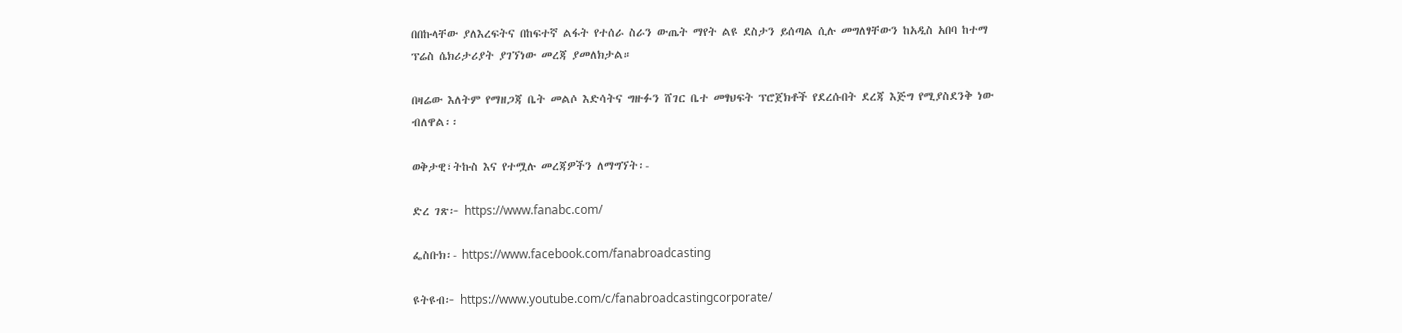በበኩላቸው ያለእረፍትና በከፍተኛ ልፋት የተሰራ ስራን ውጤት ማየት ልዩ ደስታን ይሰጣል ሲሉ መግለፃቸውን ከአዲስ አበባ ከተማ ፕሬስ ሴክሪታሪያት ያገኘነው መረጃ ያመለክታል።

በዛሬው እለትም የማዘጋጃ ቤት መልሶ እድሳትና ግዙፉን ሸገር ቤተ መፃህፍት ፕሮጀክቶች የደረሱበት ደረጃ እጅግ የሚያስደንቅ ነው ብለዋል፡፡

ወቅታዊ፣ትኩስ እና የተሟሉ መረጃዎችን ለማግኘት፡-

ድረ ገጽ፦ https://www.fanabc.com/

ፌስቡክ፡- https://www.facebook.com/fanabroadcasting

ዩትዩብ፦ https://www.youtube.com/c/fanabroadcastingcorporate/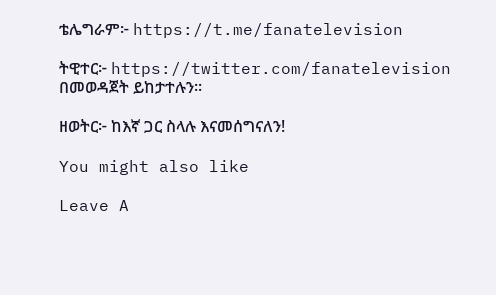ቴሌግራም፦ https://t.me/fanatelevision

ትዊተር፦ https://twitter.com/fanatelevision በመወዳጀት ይከታተሉን፡፡

ዘወትር፦ ከእኛ ጋር ስላሉ እናመሰግናለን!

You might also like

Leave A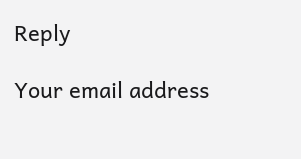Reply

Your email address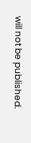will not be published.